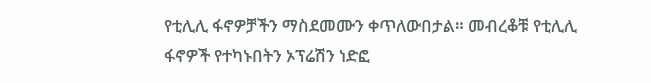የቲሊሊ ፋኖዎቻችን ማስደመሙን ቀጥለውበታል። መብረቆቹ የቲሊሊ ፋኖዎች የተካኑበትን ኦፕሬሽን ነድፎ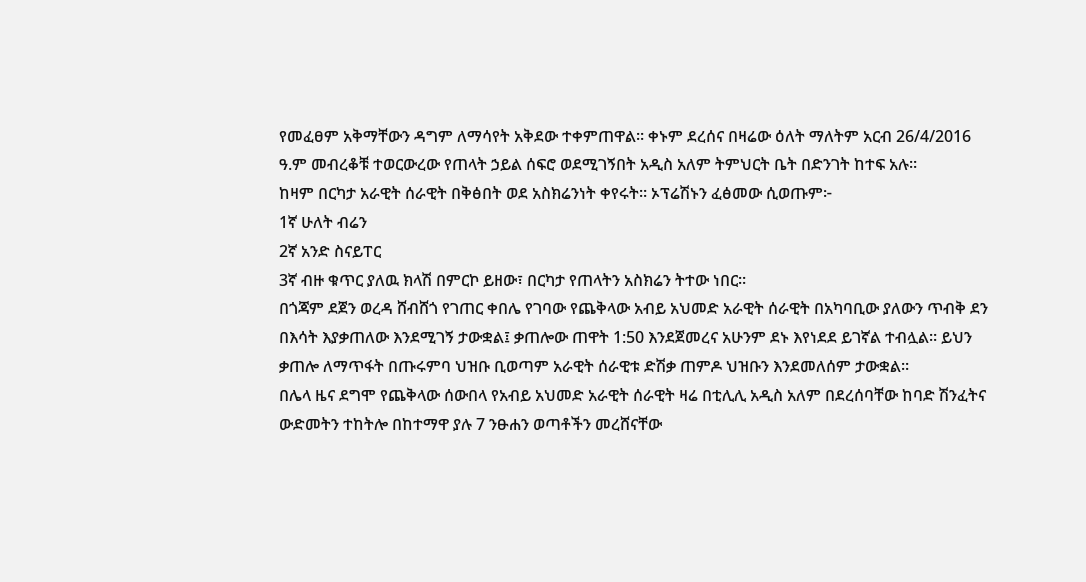የመፈፀም አቅማቸውን ዳግም ለማሳየት አቅደው ተቀምጠዋል። ቀኑም ደረሰና በዛሬው ዕለት ማለትም አርብ 26/4/2016 ዓ.ም መብረቆቹ ተወርውረው የጠላት ኃይል ሰፍሮ ወደሚገኝበት አዲስ አለም ትምህርት ቤት በድንገት ከተፍ አሉ።
ከዛም በርካታ አራዊት ሰራዊት በቅፅበት ወደ አስክሬንነት ቀየሩት። ኦፕሬሽኑን ፈፅመው ሲወጡም፦
1ኛ ሁለት ብሬን
2ኛ አንድ ስናይፐር
3ኛ ብዙ ቁጥር ያለዉ ክላሽ በምርኮ ይዘው፣ በርካታ የጠላትን አስክሬን ትተው ነበር።
በጎጃም ደጀን ወረዳ ሸብሸጎ የገጠር ቀበሌ የገባው የጨቅላው አብይ አህመድ አራዊት ሰራዊት በአካባቢው ያለውን ጥብቅ ደን በእሳት እያቃጠለው እንደሚገኝ ታውቋል፤ ቃጠሎው ጠዋት 1:50 እንደጀመረና አሁንም ደኑ እየነደደ ይገኛል ተብሏል። ይህን ቃጠሎ ለማጥፋት በጡሩምባ ህዝቡ ቢወጣም አራዊት ሰራዊቱ ድሽቃ ጠምዶ ህዝቡን እንደመለሰም ታውቋል።
በሌላ ዜና ደግሞ የጨቅላው ሰውበላ የአብይ አህመድ አራዊት ሰራዊት ዛሬ በቲሊሊ አዲስ አለም በደረሰባቸው ከባድ ሽንፈትና ውድመትን ተከትሎ በከተማዋ ያሉ 7 ንፁሐን ወጣቶችን መረሸናቸው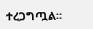ተረጋግጧል።